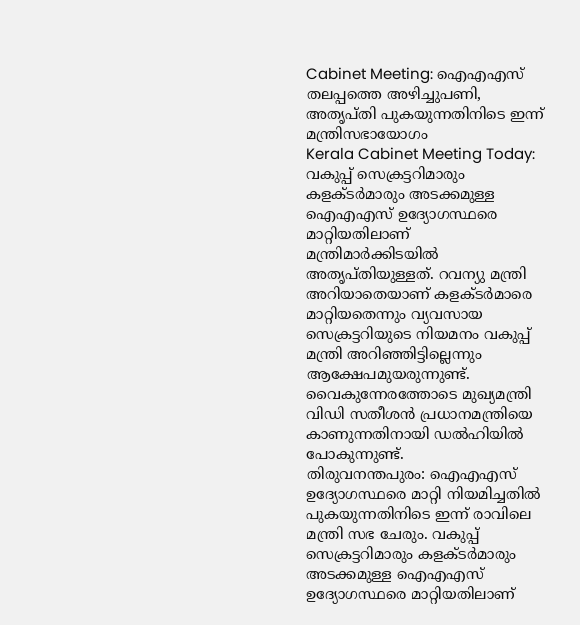Cabinet Meeting: ഐഎഎസ് തലപ്പത്തെ അഴിച്ചുപണി, അതൃപ്തി പുകയുന്നതിനിടെ ഇന്ന് മന്ത്രിസഭായോഗം
Kerala Cabinet Meeting Today: വകുപ്പ് സെക്രട്ടറിമാരും കളക്ടർമാരും അടക്കമുള്ള ഐഎഎസ് ഉദ്യോഗസ്ഥരെ മാറ്റിയതിലാണ് മന്ത്രിമാർക്കിടയിൽ അതൃപ്തിയുള്ളത്. റവന്യു മന്ത്രി അറിയാതെയാണ് കളക്ടർമാരെ മാറ്റിയതെന്നും വ്യവസായ സെക്രട്ടറിയുടെ നിയമനം വകുപ്പ് മന്ത്രി അറിഞ്ഞിട്ടില്ലെന്നും ആക്ഷേപമുയരുന്നുണ്ട്. വൈകുന്നേരത്തോടെ മുഖ്യമന്ത്രി വിഡി സതീശൻ പ്രധാനമന്ത്രിയെ കാണുന്നതിനായി ഡൽഹിയിൽ പോകുന്നുണ്ട്.
തിരുവനന്തപുരം: ഐഎഎസ് ഉദ്യോഗസ്ഥരെ മാറ്റി നിയമിച്ചതിൽ പുകയുന്നതിനിടെ ഇന്ന് രാവിലെ മന്ത്രി സഭ ചേരും. വകുപ്പ് സെക്രട്ടറിമാരും കളക്ടർമാരും അടക്കമുള്ള ഐഎഎസ് ഉദ്യോഗസ്ഥരെ മാറ്റിയതിലാണ്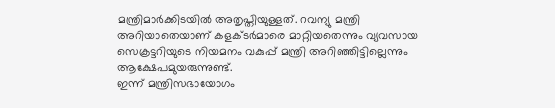മന്ത്രിമാർക്കിടയിൽ അതൃപ്തിയുള്ളത്. റവന്യു മന്ത്രി അറിയാതെയാണ് കളക്ടർമാരെ മാറ്റിയതെന്നും വ്യവസായ സെക്രട്ടറിയുടെ നിയമനം വകുപ്പ് മന്ത്രി അറിഞ്ഞിട്ടില്ലെന്നും ആക്ഷേപമുയരുന്നുണ്ട്.
ഇന്ന് മന്ത്രിസഭായോഗം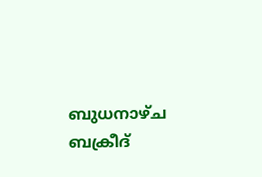ബുധനാഴ്ച ബക്രീദ്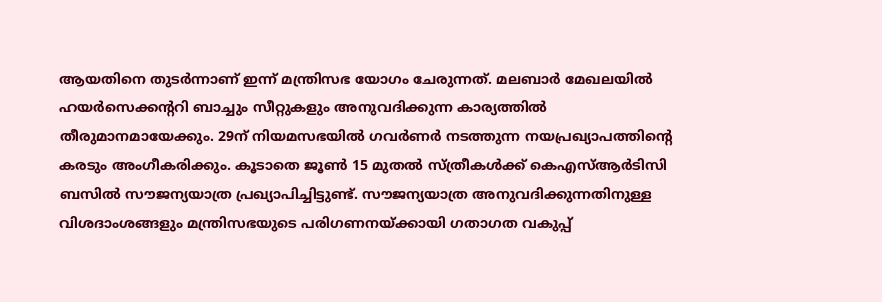ആയതിനെ തുടർന്നാണ് ഇന്ന് മന്ത്രിസഭ യോഗം ചേരുന്നത്. മലബാർ മേഖലയിൽ ഹയർസെക്കന്ററി ബാച്ചും സീറ്റുകളും അനുവദിക്കുന്ന കാര്യത്തിൽ തീരുമാനമായേക്കും. 29ന് നിയമസഭയിൽ ഗവർണർ നടത്തുന്ന നയപ്രഖ്യാപത്തിന്റെ കരടും അംഗീകരിക്കും. കൂടാതെ ജൂൺ 15 മുതൽ സ്ത്രീകൾക്ക് കെഎസ്ആർടിസി ബസിൽ സൗജന്യയാത്ര പ്രഖ്യാപിച്ചിട്ടുണ്ട്. സൗജന്യയാത്ര അനുവദിക്കുന്നതിനുള്ള വിശദാംശങ്ങളും മന്ത്രിസഭയുടെ പരിഗണനയ്ക്കായി ഗതാഗത വകുപ്പ്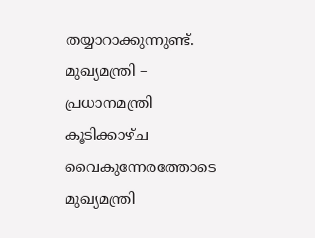തയ്യാറാക്കുന്നുണ്ട്.
മുഖ്യമന്ത്രി – പ്രധാനമന്ത്രി കൂടിക്കാഴ്ച
വൈകുന്നേരത്തോടെ മുഖ്യമന്ത്രി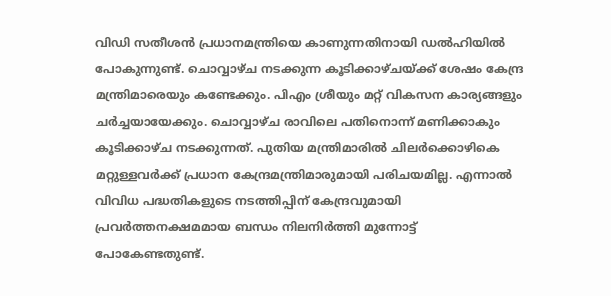വിഡി സതീശൻ പ്രധാനമന്ത്രിയെ കാണുന്നതിനായി ഡൽഹിയിൽ പോകുന്നുണ്ട്. ചൊവ്വാഴ്ച നടക്കുന്ന കൂടിക്കാഴ്ചയ്ക്ക് ശേഷം കേന്ദ്ര മന്ത്രിമാരെയും കണ്ടേക്കും. പിഎം ശ്രീയും മറ്റ് വികസന കാര്യങ്ങളും ചർച്ചയായേക്കും. ചൊവ്വാഴ്ച രാവിലെ പതിനൊന്ന് മണിക്കാകും കൂടിക്കാഴ്ച നടക്കുന്നത്. പുതിയ മന്ത്രിമാരിൽ ചിലർക്കൊഴികെ മറ്റുള്ളവർക്ക് പ്രധാന കേന്ദ്രമന്ത്രിമാരുമായി പരിചയമില്ല. എന്നാൽ വിവിധ പദ്ധതികളുടെ നടത്തിപ്പിന് കേന്ദ്രവുമായി പ്രവർത്തനക്ഷമമായ ബന്ധം നിലനിർത്തി മുന്നോട്ട് പോകേണ്ടതുണ്ട്.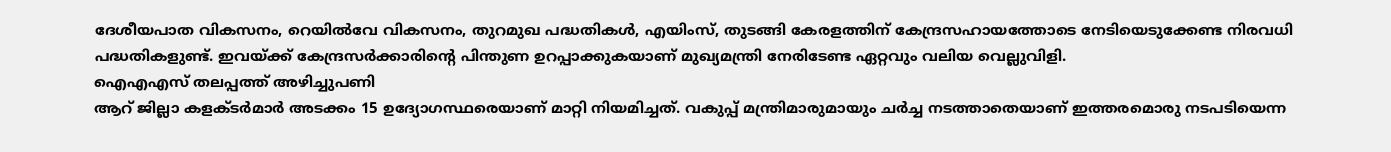ദേശീയപാത വികസനം, റെയിൽവേ വികസനം, തുറമുഖ പദ്ധതികൾ, എയിംസ്, തുടങ്ങി കേരളത്തിന് കേന്ദ്രസഹായത്തോടെ നേടിയെടുക്കേണ്ട നിരവധി പദ്ധതികളുണ്ട്. ഇവയ്ക്ക് കേന്ദ്രസർക്കാരിന്റെ പിന്തുണ ഉറപ്പാക്കുകയാണ് മുഖ്യമന്ത്രി നേരിടേണ്ട ഏറ്റവും വലിയ വെല്ലുവിളി.
ഐഎഎസ് തലപ്പത്ത് അഴിച്ചുപണി
ആറ് ജില്ലാ കളക്ടർമാർ അടക്കം 15 ഉദ്യോഗസ്ഥരെയാണ് മാറ്റി നിയമിച്ചത്. വകുപ്പ് മന്ത്രിമാരുമായും ചർച്ച നടത്താതെയാണ് ഇത്തരമൊരു നടപടിയെന്ന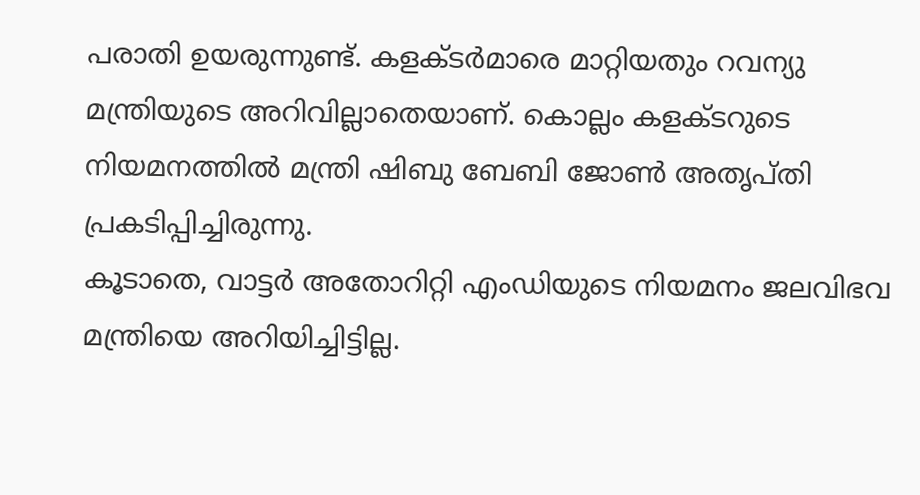പരാതി ഉയരുന്നുണ്ട്. കളക്ടർമാരെ മാറ്റിയതും റവന്യു മന്ത്രിയുടെ അറിവില്ലാതെയാണ്. കൊല്ലം കളക്ടറുടെ നിയമനത്തിൽ മന്ത്രി ഷിബു ബേബി ജോൺ അതൃപ്തി പ്രകടിപ്പിച്ചിരുന്നു.
കൂടാതെ, വാട്ടർ അതോറിറ്റി എംഡിയുടെ നിയമനം ജലവിഭവ മന്ത്രിയെ അറിയിച്ചിട്ടില്ല.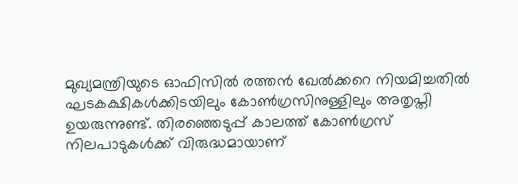മുഖ്യമന്ത്രിയുടെ ഓഫിസിൽ രത്തൻ ഖേൽക്കറെ നിയമിച്ചതിൽ ഘടകക്ഷികൾക്കിടയിലും കോൺഗ്രസിനുള്ളിലും അതൃപ്തി ഉയരുന്നുണ്ട്. തിരഞ്ഞെടുപ്പ് കാലത്ത് കോൺഗ്രസ് നിലപാടുകൾക്ക് വിരുദ്ധമായാണ്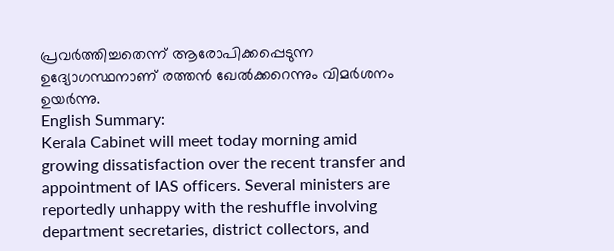പ്രവർത്തിച്ചതെന്ന് ആരോപിക്കപ്പെടുന്ന ഉദ്യോഗസ്ഥനാണ് രത്തൻ ഖേൽക്കറെന്നും വിമർശനം ഉയർന്നു.
English Summary:
Kerala Cabinet will meet today morning amid growing dissatisfaction over the recent transfer and appointment of IAS officers. Several ministers are reportedly unhappy with the reshuffle involving department secretaries, district collectors, and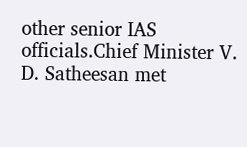other senior IAS officials.Chief Minister V. D. Satheesan met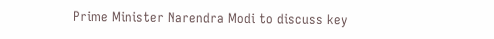Prime Minister Narendra Modi to discuss key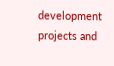development projects and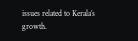issues related to Kerala’s growth.